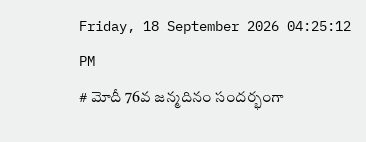Friday, 18 September 2026 04:25:12 PM
# మోదీ 76వ జన్మదినం సందర్భంగా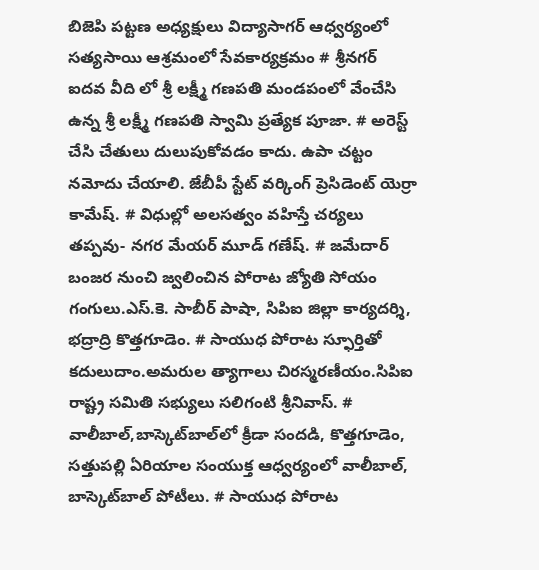బిజెపి పట్టణ అధ్యక్షులు విద్యాసాగర్ ఆధ్వర్యంలో సత్యసాయి ఆశ్రమంలో సేవకార్యక్రమం # శ్రీనగర్ ఐదవ వీది లో శ్రీ లక్ష్మీ గణపతి మండపంలో వేంచేసి ఉన్న శ్రీ లక్ష్మీ గణపతి స్వామి ప్రత్యేక పూజా. # అరెస్ట్ చేసి చేతులు దులుపుకోవడం కాదు. ఉపా చట్టం నమోదు చేయాలి. జేబీపీ స్టేట్ వర్కింగ్ ప్రెసిడెంట్ యెర్రా కామేష్. # విధుల్లో అలసత్వం వహిస్తే చర్యలు తప్పవు- నగర మేయర్ మూడ్ గణేష్. # జమేదార్ బంజర నుంచి జ్వలించిన పోరాట జ్యోతి సోయం గంగులు.ఎస్.కె. సాబీర్ పాషా, సిపిఐ జిల్లా కార్యదర్శి, భద్రాద్రి కొత్తగూడెం. # సాయుధ పోరాట స్ఫూర్తితో కదులుదాం.అమరుల త్యాగాలు చిరస్మరణీయం.సిపిఐ రాష్ట్ర సమితి సభ్యులు సలిగంటి శ్రీనివాస్. # వాలీబాల్‌,బాస్కెట్‌బాల్‌లో క్రీడా సందడి, కొత్తగూడెం, సత్తుపల్లి ఏరియాల సంయుక్త ఆధ్వర్యంలో వాలీబాల్, బాస్కెట్‌బాల్ పోటీలు. # సాయుధ పోరాట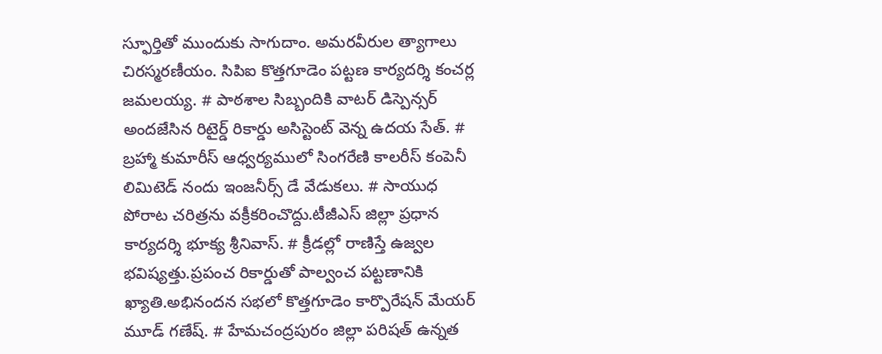స్ఫూర్తితో ముందుకు సాగుదాం. అమరవీరుల త్యాగాలు చిరస్మరణీయం. సిపిఐ కొత్తగూడెం పట్టణ కార్యదర్శి కంచర్ల జమలయ్య. # పాఠశాల సిబ్బందికి వాటర్ డిస్పెన్సర్ అందజేసిన రిటైర్డ్ రికార్డు అసిస్టెంట్ వెన్న ఉదయ సేత్. # బ్రహ్మా కుమారీస్ ఆధ్వర్యములో సింగరేణి కాలరీస్ కంపెనీ లిమిటెడ్ నందు ఇంజనీర్స్ డే వేడుకలు. # సాయుధ పోరాట చరిత్రను వక్రీకరించొద్దు.టీజీఎస్ జిల్లా ప్రధాన కార్యదర్శి భూక్య శ్రీనివాస్. # క్రీడల్లో రాణిస్తే ఉజ్వల భవిష్యత్తు.ప్రపంచ రికార్డుతో పాల్వంచ పట్టణానికి ఖ్యాతి.అభినందన సభలో కొత్తగూడెం కార్పొరేషన్ మేయర్ మూడ్ గణేష్. # హేమచంద్రపురం జిల్లా పరిషత్ ఉన్నత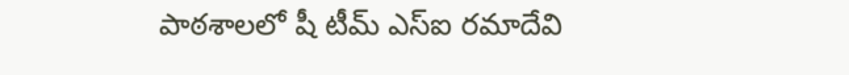పాఠశాలలో షీ టీమ్‌ ఎస్‌ఐ రమాదేవి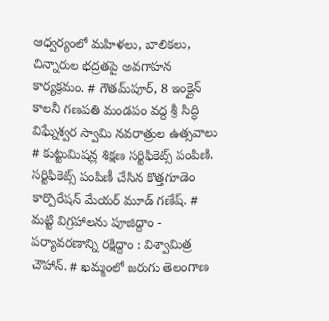ఆధ్వర్యంలో మహిళలు, బాలికలు, చిన్నారుల భద్రతపై అవగాహన కార్యక్రమం. # గౌతమ్‌పూర్, 8 ఇంక్లైన్ కాలనీ గణపతి మండపం వద్ద శ్రీ సిద్ధి విఘ్నేశ్వర స్వామి నవరాత్రుల ఉత్సవాలు # కుట్టుమిషన్ల శిక్షణ సర్టిఫికెట్స్ పంపిణి. సర్టిఫికెట్స్ పంపిణీ చేసిన కొత్తగూడెం కార్పొరేషన్ మేయర్ మూడ్ గణేష్. # మట్టి విగ్రహాలను పూజిద్దాం - పర్యావరణాన్ని రక్షిద్దాం : విశ్వామిత్ర చౌహాన్. # ఖమ్మంలో జరుగు తెలంగాణ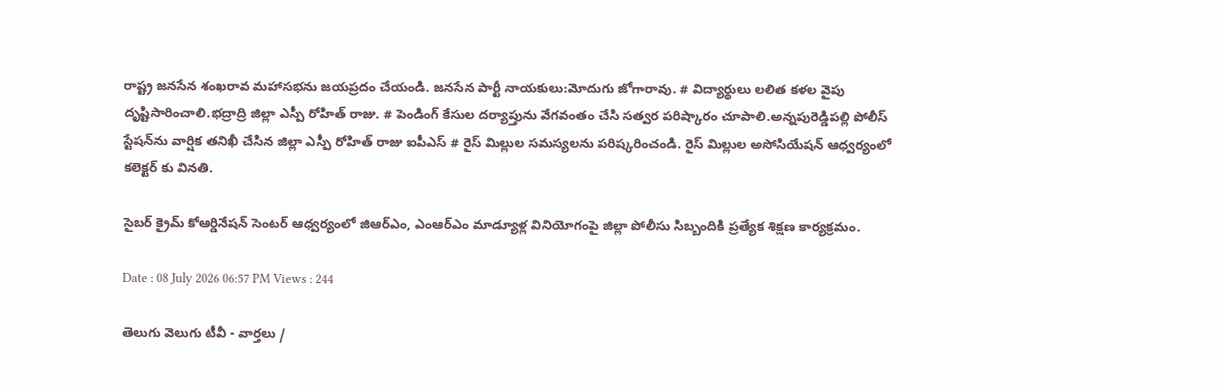రాష్ట్ర జనసేన శంఖరావ మహాసభను జయప్రదం చేయండి. జనసేన పార్టీ నాయకులు:మోదుగు జోగారావు. # విద్యార్థులు లలిత కళల వైపు దృష్టిసారించాలి.భద్రాద్రి జిల్లా ఎస్పీ రోహిత్ రాజు. # పెండింగ్ కేసుల దర్యాప్తును వేగవంతం చేసి సత్వర పరిష్కారం చూపాలి.అన్నపురెడ్డిపల్లి పోలీస్ స్టేషన్‌ను వార్షిక తనిఖీ చేసిన జిల్లా ఎస్పీ రోహిత్ రాజు ఐపీఎస్ # రైస్ మిల్లుల సమస్యలను పరిష్కరించండి. రైస్ మిల్లుల అసోసియేషన్ ఆధ్వర్యంలో కలెక్టర్ కు వినతి.

సైబర్ క్రైమ్ కోఆర్డినేషన్ సెంటర్ ఆధ్వర్యంలో జిఆర్ఎం, ఎంఆర్ఎం మాడ్యూళ్ల వినియోగంపై జిల్లా పోలీసు సిబ్బందికి ప్రత్యేక శిక్షణ కార్యక్రమం.

Date : 08 July 2026 06:57 PM Views : 244

తెలుగు వెలుగు టీవీ - వార్తలు /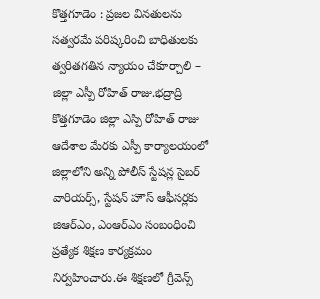కొత్తగూడెం : ప్రజల వినతులను సత్వరమే పరిష్కరించి బాధితులకు త్వరితగతిన న్యాయం చేకూర్చాలి – జిల్లా ఎస్పీ రోహిత్ రాజు.భద్రాద్రి కొత్తగూడెం జిల్లా ఎస్పి రోహిత్ రాజు ఆదేశాల మేరకు ఎస్పీ కార్యాలయంలో జిల్లాలోని అన్ని పోలీస్ స్టేషన్ల సైబర్ వారియర్స్‌, స్టేషన్ హౌస్ ఆఫీసర్లకు జిఆర్ఎం, ఎంఆర్ఎం సంబంధించి ప్రత్యేక శిక్షణ కార్యక్రమం నిర్వహించారు.ఈ శిక్షణలో గ్రీవెన్స్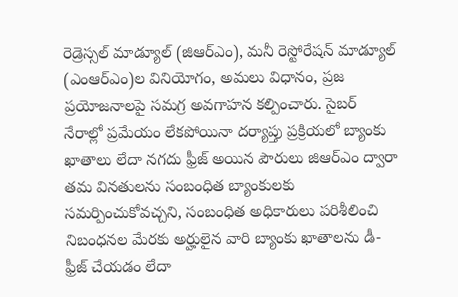రెడ్రెస్సల్ మాడ్యూల్ (జిఆర్ఎం), మనీ రెస్టోరేషన్ మాడ్యూల్ (ఎంఆర్ఎం)ల వినియోగం, అమలు విధానం, ప్రజ ప్రయోజనాలపై సమగ్ర అవగాహన కల్పించారు. సైబర్ నేరాల్లో ప్రమేయం లేకపోయినా దర్యాప్తు ప్రక్రియలో బ్యాంకు ఖాతాలు లేదా నగదు ఫ్రీజ్ అయిన పౌరులు జిఆర్ఎం ద్వారా తమ వినతులను సంబంధిత బ్యాంకులకు సమర్పించుకోవచ్చని, సంబంధిత అధికారులు పరిశీలించి నిబంధనల మేరకు అర్హులైన వారి బ్యాంకు ఖాతాలను డీ-ఫ్రీజ్ చేయడం లేదా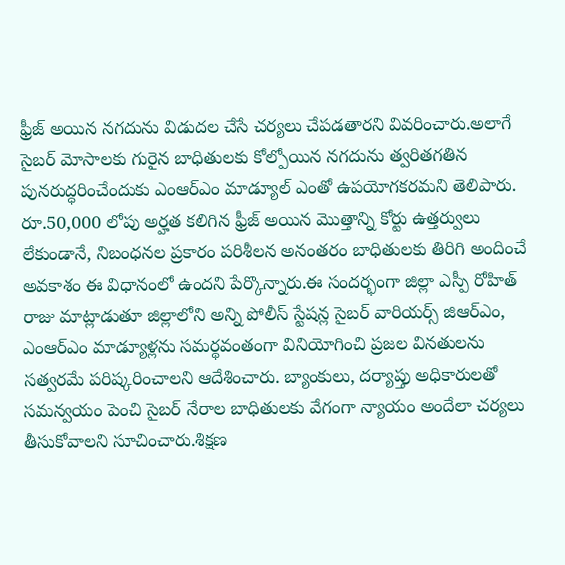ఫ్రీజ్ అయిన నగదును విడుదల చేసే చర్యలు చేపడతారని వివరించారు.అలాగే సైబర్ మోసాలకు గురైన బాధితులకు కోల్పోయిన నగదును త్వరితగతిన పునరుద్ధరించేందుకు ఎంఆర్ఎం మాడ్యూల్ ఎంతో ఉపయోగకరమని తెలిపారు. రూ.50,000 లోపు అర్హత కలిగిన ఫ్రీజ్ అయిన మొత్తాన్ని కోర్టు ఉత్తర్వులు లేకుండానే, నిబంధనల ప్రకారం పరిశీలన అనంతరం బాధితులకు తిరిగి అందించే అవకాశం ఈ విధానంలో ఉందని పేర్కొన్నారు.ఈ సందర్భంగా జిల్లా ఎస్పీ రోహిత్ రాజు మాట్లాడుతూ జిల్లాలోని అన్ని పోలీస్ స్టేషన్ల సైబర్ వారియర్స్ జిఆర్ఎం, ఎంఆర్ఎం మాడ్యూళ్లను సమర్థవంతంగా వినియోగించి ప్రజల వినతులను సత్వరమే పరిష్కరించాలని ఆదేశించారు. బ్యాంకులు, దర్యాప్తు అధికారులతో సమన్వయం పెంచి సైబర్ నేరాల బాధితులకు వేగంగా న్యాయం అందేలా చర్యలు తీసుకోవాలని సూచించారు.శిక్షణ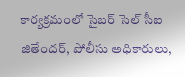కార్యక్రమంలో సైబర్ సెల్ సీఐ జితేందర్, పోలీసు అధికారులు,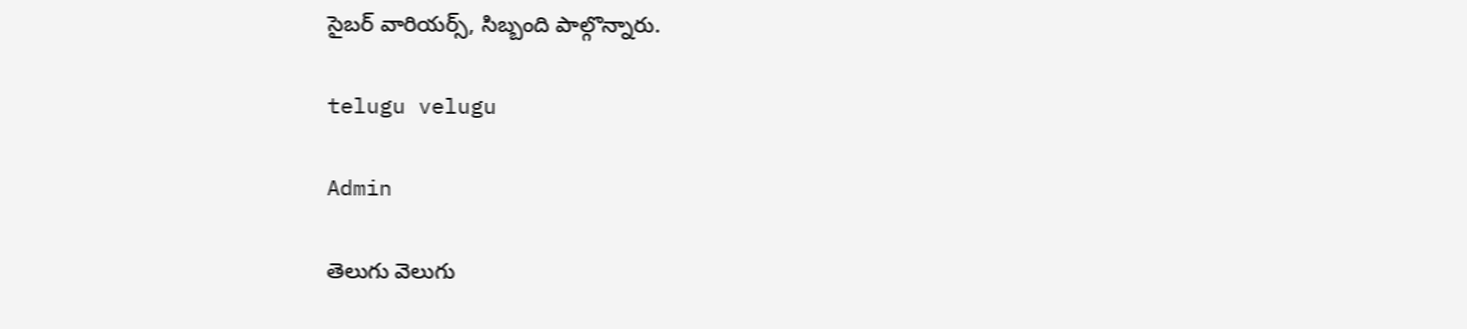సైబర్ వారియర్స్, సిబ్బంది పాల్గొన్నారు.

telugu velugu

Admin

తెలుగు వెలుగు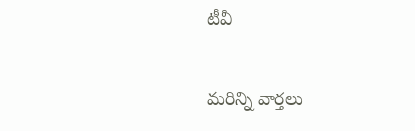టీవీ

మరిన్ని వార్తలు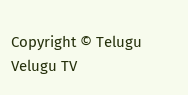Copyright © Telugu Velugu TV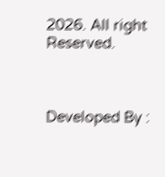2026. All right Reserved.



Developed By :